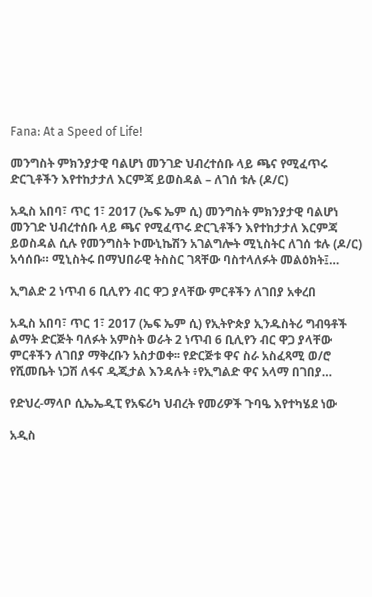Fana: At a Speed of Life!

መንግስት ምክንያታዊ ባልሆነ መንገድ ህብረተሰቡ ላይ ጫና የሚፈጥሩ ድርጊቶችን እየተከታታለ እርምጃ ይወስዳል – ለገሰ ቱሉ (ዶ/ር)

አዲስ አበባ፣ ጥር 1፣ 2017 (ኤፍ ኤም ሲ) መንግስት ምክንያታዊ ባልሆነ መንገድ ህብረተሰቡ ላይ ጫና የሚፈጥሩ ድርጊቶችን እየተከታታለ እርምጃ ይወስዳል ሲሉ የመንግስት ኮሙኒኬሽን አገልግሎት ሚኒስትር ለገሰ ቱሉ (ዶ/ር) አሳሰቡ። ሚኒስትሩ በማህበራዊ ትስስር ገጻቸው ባስተላለፉት መልዕክት፤…

ኢግልድ 2 ነጥብ 6 ቢሊየን ብር ዋጋ ያላቸው ምርቶችን ለገበያ አቀረበ

አዲስ አበባ፣ ጥር 1፣ 2017 (ኤፍ ኤም ሲ) የኢትዮጵያ ኢንዱስትሪ ግብዓቶች ልማት ድርጅት ባለፉት አምስት ወራት 2 ነጥብ 6 ቢሊየን ብር ዋጋ ያላቸው ምርቶችን ለገበያ ማቅረቡን አስታወቀ፡፡ የድርጅቱ ዋና ስራ አስፈጻሚ ወ/ሮ የሺመቤት ነጋሽ ለፋና ዲጂታል እንዳሉት ፥የኢግልድ ዋና አላማ በገበያ…

የድህረ-ማላቦ ሲኤኤዲፒ የአፍሪካ ህብረት የመሪዎች ጉባዔ እየተካሄደ ነው

አዲስ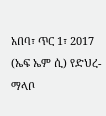አበባ፣ ጥር 1፣ 2017 (ኤፍ ኤም ሲ) የድህረ-ማላቦ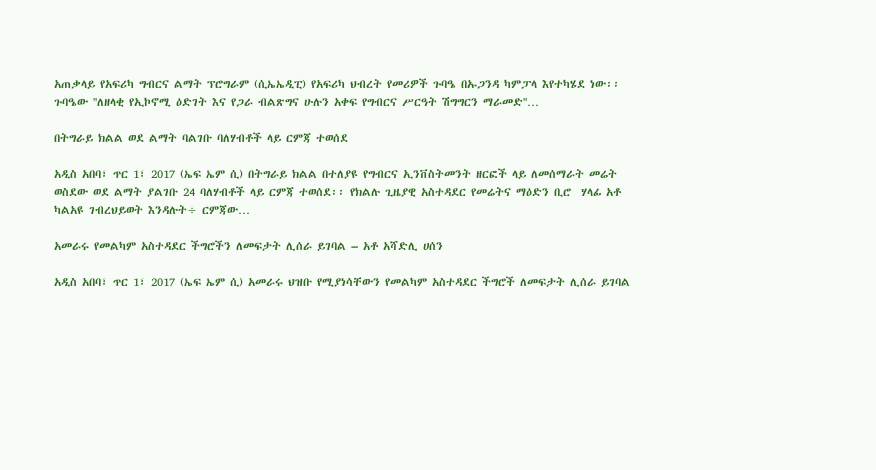አጠቃላይ የአፍሪካ ግብርና ልማት ፕሮግራም (ሲኤኤዲፒ) የአፍሪካ ህብረት የመሪዎች ጉባዔ በኡጋንዳ ካምፓላ እየተካሄደ ነው፡፡ ጉባዔው ''ለዘላቂ የኢኮኖሚ ዕድገት እና የጋራ ብልጽግና ሁሉን አቀፍ የግብርና ሥርዓት ሽግግርን ማራመድ''…

በትግራይ ክልል ወደ ልማት ባልገቡ ባለሃብቶች ላይ ርምጃ ተወሰደ

አዲስ አበባ፣ ጥር 1፣ 2017 (ኤፍ ኤም ሲ) በትግራይ ክልል በተለያዩ የግብርና ኢንቨስትመንት ዘርፎች ላይ ለመሰማራት መሬት ወስደው ወደ ልማት ያልገቡ 24 ባለሃብቶች ላይ ርምጃ ተወሰደ፡፡ የክልሉ ጊዜያዊ አስተዳደር የመሬትና ማዕድን ቢሮ  ሃላፊ አቶ ካልአዩ ገብረህይወት እንዳሉት÷ ርምጃው…

አመራሩ የመልካም አስተዳደር ችግሮችን ለመፍታት ሊሰራ ይገባል – አቶ አሻድሊ ሀሰን

አዲስ አበባ፣ ጥር 1፣ 2017 (ኤፍ ኤም ሲ) አመራሩ ህዝቡ የሚያነሳቸውን የመልካም አስተዳደር ችግሮች ለመፍታት ሊሰራ ይገባል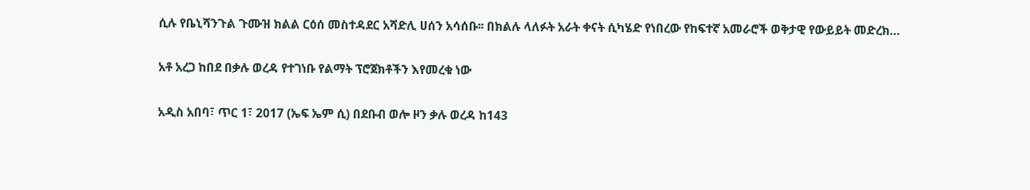ሲሉ የቤኒሻንጉል ጉሙዝ ክልል ርዕሰ መስተዳደር አሻድሊ ሀሰን አሳሰቡ፡፡ በክልሉ ላለፉት አራት ቀናት ሲካሄድ የነበረው የከፍተኛ አመራሮች ወቅታዊ የውይይት መድረክ…

አቶ አረጋ ከበደ በቃሉ ወረዳ የተገነቡ የልማት ፕሮጀክቶችን እየመረቁ ነው

አዲስ አበባ፣ ጥር 1፣ 2017 (ኤፍ ኤም ሲ) በደቡብ ወሎ ዞን ቃሉ ወረዳ ከ143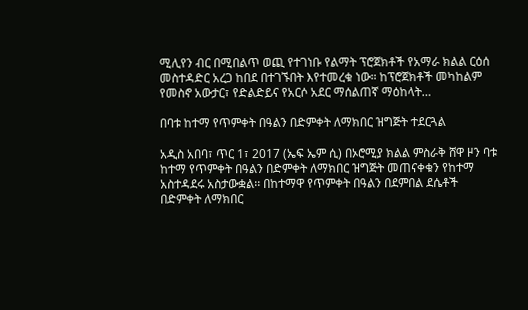ሚሊየን ብር በሚበልጥ ወጪ የተገነቡ የልማት ፕሮጀክቶች የአማራ ክልል ርዕሰ መስተዳድር አረጋ ከበደ በተገኙበት እየተመረቁ ነው። ከፕሮጀክቶች መካከልም የመስኖ አውታር፣ የድልድይና የአርሶ አደር ማሰልጠኛ ማዕከላት…

በባቱ ከተማ የጥምቀት በዓልን በድምቀት ለማክበር ዝግጅት ተደርጓል

አዲስ አበባ፣ ጥር 1፣ 2017 (ኤፍ ኤም ሲ) በኦሮሚያ ክልል ምስራቅ ሸዋ ዞን ባቱ ከተማ የጥምቀት በዓልን በድምቀት ለማክበር ዝግጅት መጠናቀቁን የከተማ አስተዳደሩ አስታውቋል፡፡ በከተማዋ የጥምቀት በዓልን በደምበል ደሴቶች በድምቀት ለማክበር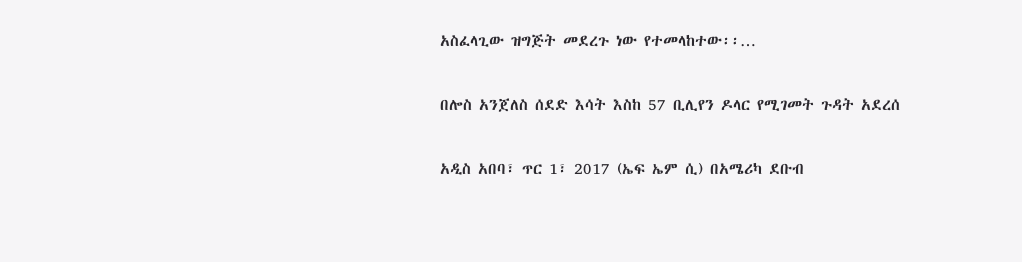አስፈላጊው ዝግጅት መደረጉ ነው የተመላከተው፡፡…

በሎስ አንጀለስ ሰደድ እሳት እስከ 57 ቢሊየን ዶላር የሚገመት ጉዳት አደረሰ

አዲስ አበባ፣ ጥር 1፣ 2017 (ኤፍ ኤም ሲ) በአሜሪካ ደቡብ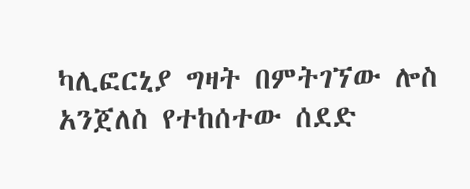ካሊፎርኒያ ግዛት በምትገኘው ሎስ አንጀለስ የተከሰተው ሰደድ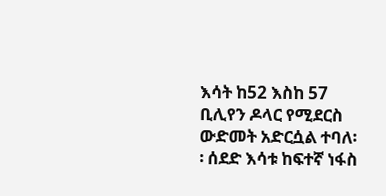እሳት ከ52 እስከ 57 ቢሊየን ዶላር የሚደርስ ውድመት አድርሷል ተባለ፡፡ ሰደድ እሳቱ ከፍተኛ ነፋስ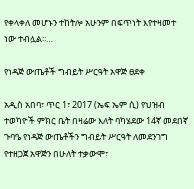የቀላቀለ መሆኑን ተከትሎ አሁንም በፍጥነት እየተዛመተ ነው ተብሏል፡፡…

የነዳጅ ውጤቶች ግብይት ሥርዓት አዋጅ ፀደቀ

አዲስ አበባ፣ ጥር 1፣ 2017 (ኤፍ ኤም ሲ) የህዝብ ተወካዮች ምክር ቤት በዛሬው እለት ባካሄደው 14ኛ መደበኛ ጉባዔ የነዳጅ ውጤቶችን ግብይት ሥርዓት ለመደንገግ የተዘጋጀ አዋጅን በሁለት ተቃውሞ፣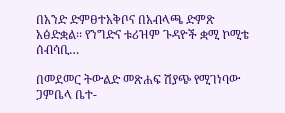በአንድ ድምፀተአቅቦና በአብላጫ ድምጽ አፅድቋል፡፡ የንግድና ቱሪዝም ጉዳዮች ቋሚ ኮሚቴ ሰብሳቢ…

በመደመር ትውልድ መጽሐፍ ሽያጭ የሚገነባው ጋምቤላ ቤተ-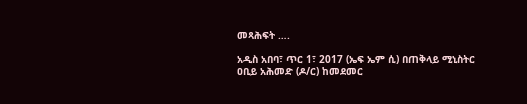መጻሕፍት ….

አዲስ አበባ፣ ጥር 1፣ 2017 (ኤፍ ኤም ሲ) በጠቅላይ ሚኒስትር ዐቢይ አሕመድ (ዶ/ር) ከመደመር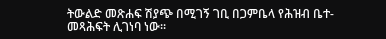ትውልድ መጽሐፍ ሽያጭ በሚገኝ ገቢ በጋምቤላ የሕዝብ ቤተ-መጻሕፍት ሊገነባ ነው፡፡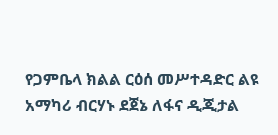የጋምቤላ ክልል ርዕሰ መሥተዳድር ልዩ አማካሪ ብርሃኑ ደጀኔ ለፋና ዲጂታል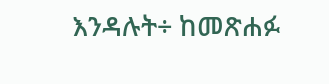እንዳሉት÷ ከመጽሐፉ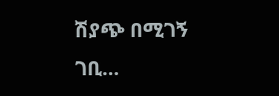ሽያጭ በሚገኝ ገቢ…